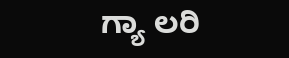ಗ್ಯಾ ಲರಿ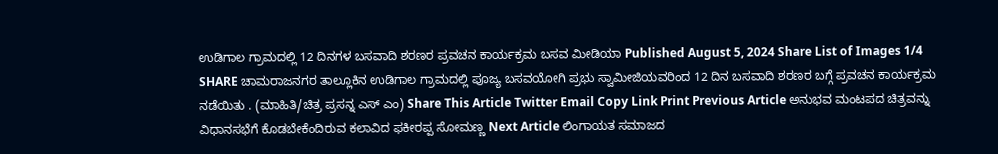ಉಡಿಗಾಲ ಗ್ರಾಮದಲ್ಲಿ 12 ದಿನಗಳ ಬಸವಾದಿ ಶರಣರ ಪ್ರವಚನ ಕಾರ್ಯಕ್ರಮ ಬಸವ ಮೀಡಿಯಾ Published August 5, 2024 Share List of Images 1/4 SHARE ಚಾಮರಾಜನಗರ ತಾಲ್ಲೂಕಿನ ಉಡಿಗಾಲ ಗ್ರಾಮದಲ್ಲಿ ಪೂಜ್ಯ ಬಸವಯೋಗಿ ಪ್ರಭು ಸ್ವಾಮೀಜಿಯವರಿಂದ 12 ದಿನ ಬಸವಾದಿ ಶರಣರ ಬಗ್ಗೆ ಪ್ರವಚನ ಕಾರ್ಯಕ್ರಮ ನಡೆಯಿತು . (ಮಾಹಿತಿ/ಚಿತ್ರ ಪ್ರಸನ್ನ ಎಸ್ ಎಂ) Share This Article Twitter Email Copy Link Print Previous Article ಅನುಭವ ಮಂಟಪದ ಚಿತ್ರವನ್ನು ವಿಧಾನಸಭೆಗೆ ಕೊಡಬೇಕೆಂದಿರುವ ಕಲಾವಿದ ಫಕೀರಪ್ಪ ಸೋಮಣ್ಣ Next Article ಲಿಂಗಾಯತ ಸಮಾಜದ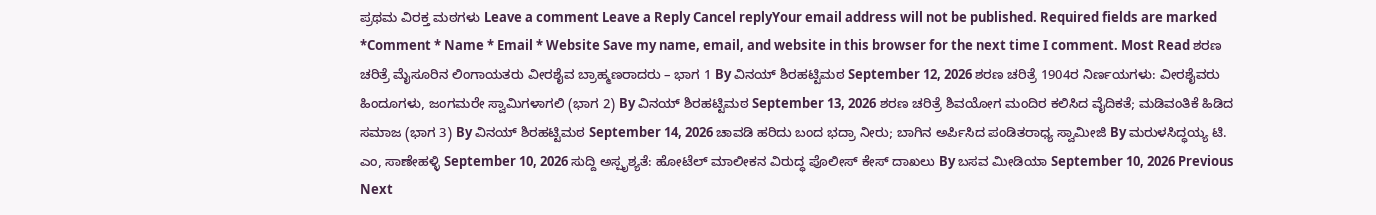ಪ್ರಥಮ ವಿರಕ್ತ ಮಠಗಳು Leave a comment Leave a Reply Cancel replyYour email address will not be published. Required fields are marked *Comment * Name * Email * Website Save my name, email, and website in this browser for the next time I comment. Most Read ಶರಣ ಚರಿತ್ರೆ ಮೈಸೂರಿನ ಲಿಂಗಾಯತರು ವೀರಶೈವ ಬ್ರಾಹ್ಮಣರಾದರು – ಭಾಗ 1 By ವಿನಯ್ ಶಿರಹಟ್ಟಿಮಠ September 12, 2026 ಶರಣ ಚರಿತ್ರೆ 1904ರ ನಿರ್ಣಯಗಳು: ವೀರಶೈವರು ಹಿಂದೂಗಳು, ಜಂಗಮರೇ ಸ್ವಾಮಿಗಳಾಗಲಿ (ಭಾಗ 2) By ವಿನಯ್ ಶಿರಹಟ್ಟಿಮಠ September 13, 2026 ಶರಣ ಚರಿತ್ರೆ ಶಿವಯೋಗ ಮಂದಿರ ಕಲಿಸಿದ ವೈದಿಕತೆ; ಮಡಿವಂತಿಕೆ ಹಿಡಿದ ಸಮಾಜ (ಭಾಗ 3) By ವಿನಯ್ ಶಿರಹಟ್ಟಿಮಠ September 14, 2026 ಚಾವಡಿ ಹರಿದು ಬಂದ ಭದ್ರಾ ನೀರು; ಬಾಗಿನ ಅರ್ಪಿಸಿದ ಪಂಡಿತರಾಧ್ಯ ಸ್ವಾಮೀಜಿ By ಮರುಳಸಿದ್ಧಯ್ಯ ಟಿ. ಎಂ, ಸಾಣೇಹಳ್ಳಿ September 10, 2026 ಸುದ್ದಿ ಅಸ್ಪೃಶ್ಯತೆ: ಹೋಟೆಲ್ ಮಾಲೀಕನ ವಿರುದ್ಧ ಪೊಲೀಸ್ ಕೇಸ್ ದಾಖಲು By ಬಸವ ಮೀಡಿಯಾ September 10, 2026 Previous Next